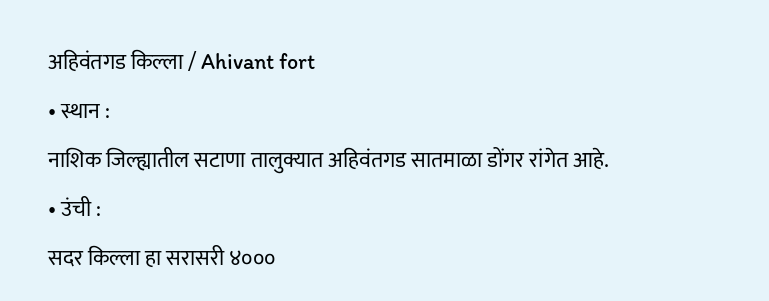अहिवंतगड किल्ला / Ahivant fort
• स्थान :
नाशिक जिल्ह्यातील सटाणा तालुक्यात अहिवंतगड सातमाळा डोंगर रांगेत आहे.
• उंची :
सदर किल्ला हा सरासरी ४०००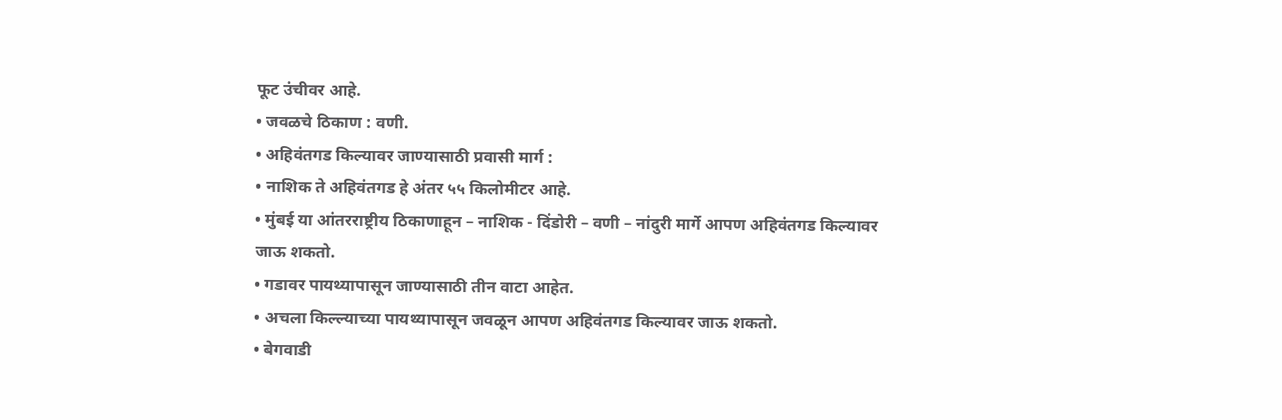फूट उंचीवर आहे.
• जवळचे ठिकाण : वणी.
• अहिवंतगड किल्यावर जाण्यासाठी प्रवासी मार्ग :
• नाशिक ते अहिवंतगड हे अंतर ५५ किलोमीटर आहे.
• मुंबई या आंतरराष्ट्रीय ठिकाणाहून – नाशिक - दिंडोरी – वणी – नांदुरी मार्गे आपण अहिवंतगड किल्यावर जाऊ शकतो.
• गडावर पायथ्यापासून जाण्यासाठी तीन वाटा आहेत.
• अचला किल्ल्याच्या पायथ्यापासून जवळून आपण अहिवंतगड किल्यावर जाऊ शकतो.
• बेगवाडी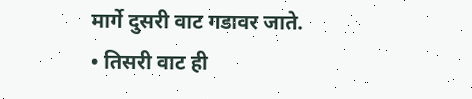मार्गे दुसरी वाट गडावर जाते.
• तिसरी वाट ही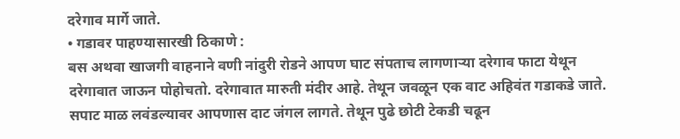दरेगाव मार्गे जाते.
• गडावर पाहण्यासारखी ठिकाणे :
बस अथवा खाजगी वाहनाने वणी नांदुरी रोडने आपण घाट संपताच लागणाऱ्या दरेगाव फाटा येथून दरेगावात जाऊन पोहोचतो. दरेगावात मारुती मंदीर आहे. तेथून जवळून एक वाट अहिवंत गडाकडे जाते. सपाट माळ लवंडल्यावर आपणास दाट जंगल लागते. तेथून पुढे छोटी टेकडी चढून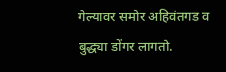गेल्यावर समोर अहिवंतगड व बुद्ध्या डोंगर लागतो.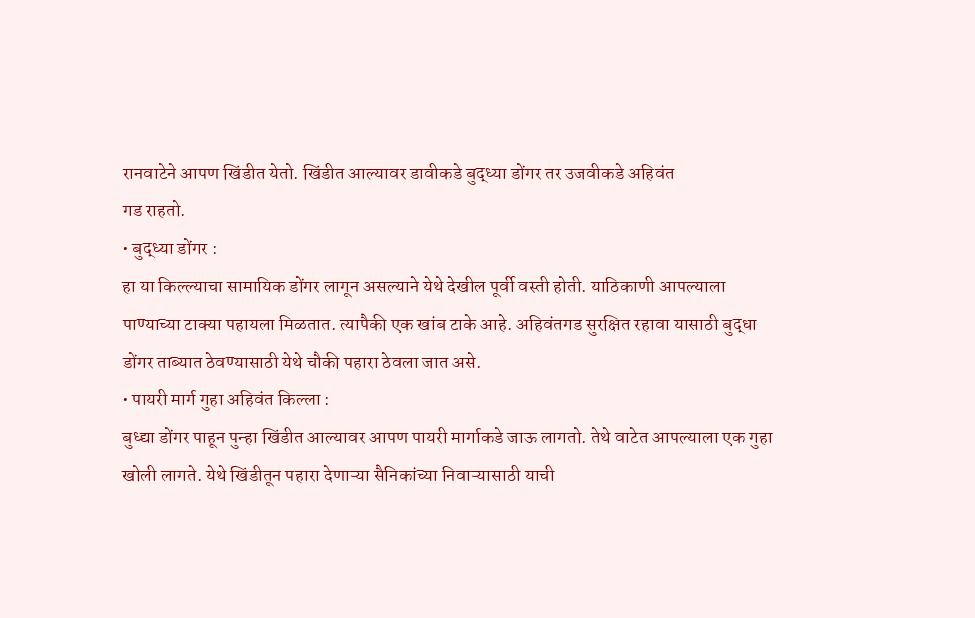रानवाटेने आपण खिंडीत येतो. खिंडीत आल्यावर डावीकडे बुद्ध्या डोंगर तर उजवीकडे अहिवंत
गड राहतो.
• बुद्ध्या डोंगर :
हा या किल्ल्याचा सामायिक डोंगर लागून असल्याने येथे देखील पूर्वी वस्ती होती. याठिकाणी आपल्याला पाण्याच्या टाक्या पहायला मिळतात. त्यापैकी एक खांब टाके आहे. अहिवंतगड सुरक्षित रहावा यासाठी बुद्धा डोंगर ताब्यात ठेवण्यासाठी येथे चौकी पहारा ठेवला जात असे.
• पायरी मार्ग गुहा अहिवंत किल्ला :
बुध्द्या डोंगर पाहून पुन्हा खिंडीत आल्यावर आपण पायरी मार्गाकडे जाऊ लागतो. तेथे वाटेत आपल्याला एक गुहा खोली लागते. येथे खिंडीतून पहारा देणाऱ्या सैनिकांच्या निवाऱ्यासाठी याची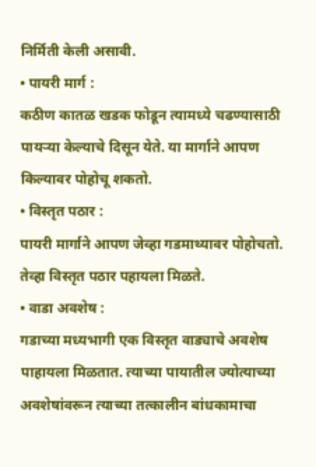निर्मिती केली असावी.
• पायरी मार्ग :
कठीण कातळ खडक फोडून त्यामध्ये चढण्यासाठी पायऱ्या केल्याचे दिसून येते. या मार्गाने आपण किल्यावर पोहोचू शकतो.
• विस्तृत पठार :
पायरी मार्गाने आपण जेव्हा गडमाथ्यावर पोहोचतो. तेव्हा विस्तृत पठार पहायला मिळते.
• वाडा अवशेष :
गडाच्या मध्यभागी एक विस्तृत वाड्याचे अवशेष पाहायला मिळतात. त्याच्या पायातील ज्योत्याच्या अवशेषांवरून त्याच्या तत्कालीन बांधकामाचा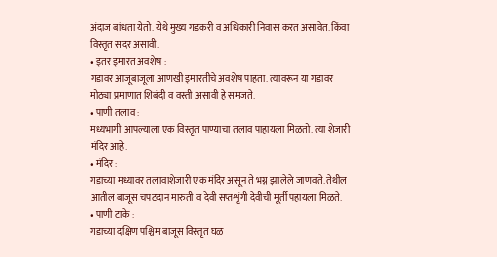अंदाज बांधता येतो. येथे मुख्य गडकरी व अधिकारी निवास करत असावेत. किंवा विस्तृत सदर असावी.
• इतर इमारत अवशेष :
गडावर आजूबाजूला आणखी इमारतीचे अवशेष पाहता. त्यावरून या गडावर मोठ्या प्रमाणात शिबंदी व वस्ती असावी हे समजते.
• पाणी तलाव :
मध्यभागी आपल्याला एक विस्तृत पाण्याचा तलाव पाहायला मिळतो. त्या शेजारी मंदिर आहे.
• मंदिर :
गडाच्या मध्यावर तलावाशेजारी एक मंदिर असून ते भग्न झालेले जाणवते. तेथील आतील बाजूस चपटदान मारुती व देवी सप्तशृंगी देवीची मूर्ती पहायला मिळते.
• पाणी टाके :
गडाच्या दक्षिण पश्चिम बाजूस विस्तृत घळ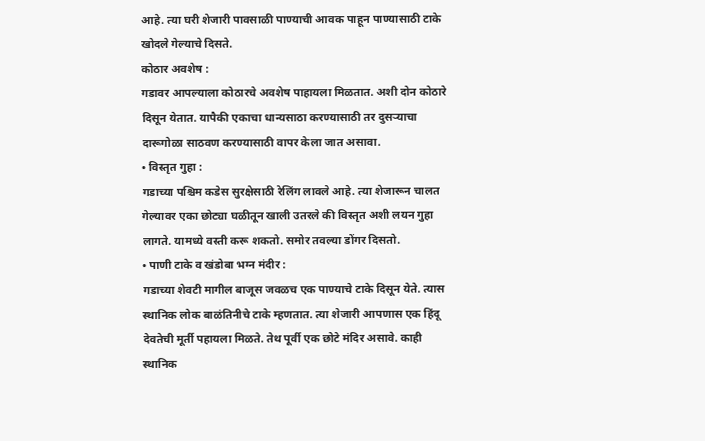आहे. त्या घरी शेजारी पावसाळी पाण्याची आवक पाहून पाण्यासाठी टाके खोदले गेल्याचे दिसते.
कोठार अवशेष :
गडावर आपल्याला कोठारचे अवशेष पाहायला मिळतात. अशी दोन कोठारे दिसून येतात. यापैकी एकाचा धान्यसाठा करण्यासाठी तर दुसऱ्याचा दारूगोळा साठवण करण्यासाठी वापर केला जात असावा.
• विस्तृत गुहा :
गडाच्या पश्चिम कडेस सुरक्षेसाठी रेलिंग लावले आहे. त्या शेजारून चालत गेल्यावर एका छोट्या घळीतून खाली उतरले की विस्तृत अशी लयन गुहा लागते. यामध्ये वस्ती करू शकतो. समोर तवल्या डोंगर दिसतो.
• पाणी टाके व खंडोबा भग्न मंदीर :
गडाच्या शेवटी मागील बाजूस जवळच एक पाण्याचे टाके दिसून येते. त्यास स्थानिक लोक बाळंतिनीचे टाके म्हणतात. त्या शेजारी आपणास एक हिंदू देवतेची मूर्ती पहायला मिळते. तेथ पूर्वी एक छोटे मंदिर असावे. काही स्थानिक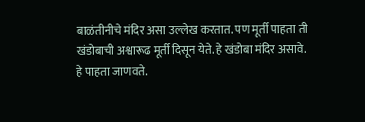बाळंतीनीचे मंदिर असा उल्लेख करतात. पण मूर्ती पाहता ती खंडोबाची अश्वारूढ मूर्ती दिसून येते. हे खंडोबा मंदिर असावे. हे पाहता जाणवते.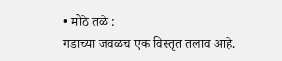• मोठे तळे :
गडाच्या जवळच एक विस्तृत तलाव आहे.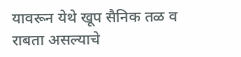यावरून येथे खूप सैनिक तळ व राबता असल्याचे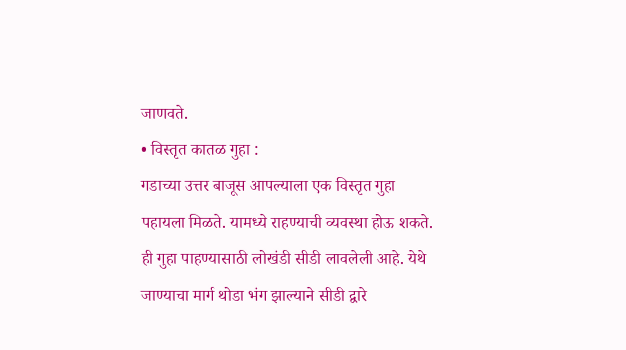जाणवते.
• विस्तृत कातळ गुहा :
गडाच्या उत्तर बाजूस आपल्याला एक विस्तृत गुहा पहायला मिळते. यामध्ये राहण्याची व्यवस्था होऊ शकते. ही गुहा पाहण्यासाठी लोखंडी सीडी लावलेली आहे. येथे जाण्याचा मार्ग थोडा भंग झाल्याने सीडी द्वारे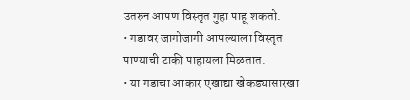उतरुन आपण विस्तृत गुहा पाहू शकतो.
• गडावर जागोजागी आपल्याला विस्तृत पाण्याची टाकी पाहायला मिळतात.
• या गडाचा आकार एखाद्या खेकड्यासारखा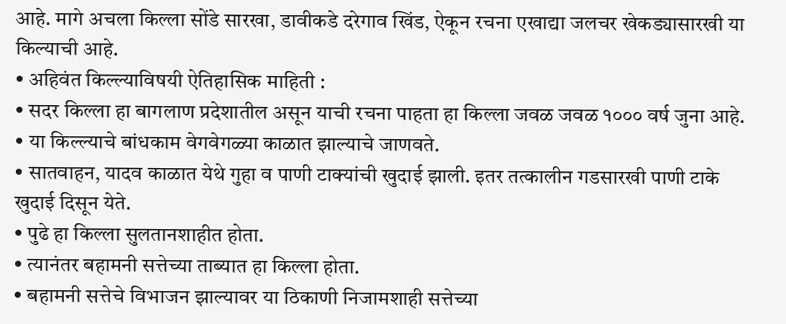आहे. मागे अचला किल्ला सोंडे सारखा, डावीकडे दरेगाव खिंड, ऐकून रचना एखाद्या जलचर खेकड्यासारखी या किल्याची आहे.
• अहिवंत किल्ल्याविषयी ऐतिहासिक माहिती :
• सदर किल्ला हा बागलाण प्रदेशातील असून याची रचना पाहता हा किल्ला जवळ जवळ १००० वर्ष जुना आहे.
• या किल्ल्याचे बांधकाम वेगवेगळ्या काळात झाल्याचे जाणवते.
• सातवाहन, यादव काळात येथे गुहा व पाणी टाक्यांची खुदाई झाली. इतर तत्कालीन गडसारखी पाणी टाके खुदाई दिसून येते.
• पुढे हा किल्ला सुलतानशाहीत होता.
• त्यानंतर बहामनी सत्तेच्या ताब्यात हा किल्ला होता.
• बहामनी सत्तेचे विभाजन झाल्यावर या ठिकाणी निजामशाही सत्तेच्या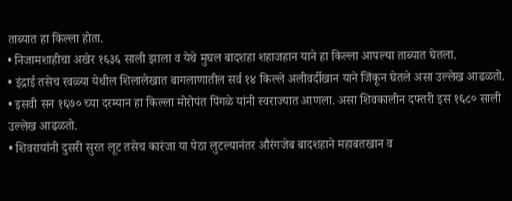ताब्यात हा किल्ला होता.
• निजामशाहीचा अखेर १६३६ साली झाला व येथे मुघल बादशहा शहाजहान याने हा किल्ला आपल्या ताब्यात घेतला.
• इंद्राई तसेच रवळ्या येथील शिलालेखात बागलाणातील सर्व १४ किल्ले अलीवर्दीखान याने जिंकून घेतले असा उल्लेख आढळतो.
• इसवी सन १६७० च्या दरम्यान हा किल्ला मोरोपंत पिंगळे यांनी स्वराज्यात आणला. असा शिवकालीन दफ्तरी इस १६८० साली उल्लेख आढळतो.
• शिवरायांनी दुसरी सुरत लूट तसेच कारंजा या पेठा लुटल्यानंतर औरंगजेब बादशहाने महाबतखान व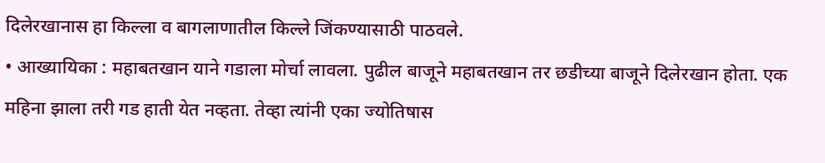दिलेरखानास हा किल्ला व बागलाणातील किल्ले जिंकण्यासाठी पाठवले.
• आख्यायिका : महाबतखान याने गडाला मोर्चा लावला. पुढील बाजूने महाबतखान तर छडीच्या बाजूने दिलेरखान होता. एक महिना झाला तरी गड हाती येत नव्हता. तेव्हा त्यांनी एका ज्योतिषास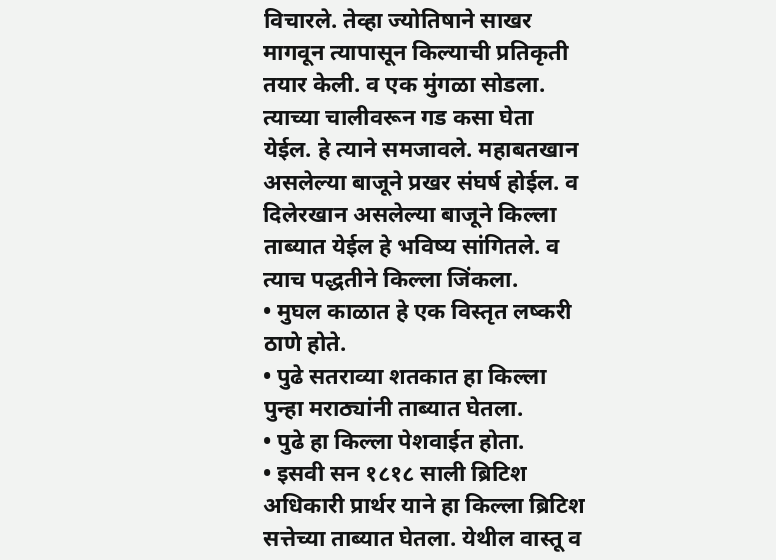विचारले. तेव्हा ज्योतिषाने साखर मागवून त्यापासून किल्याची प्रतिकृती तयार केली. व एक मुंगळा सोडला. त्याच्या चालीवरून गड कसा घेता येईल. हे त्याने समजावले. महाबतखान असलेल्या बाजूने प्रखर संघर्ष होईल. व दिलेरखान असलेल्या बाजूने किल्ला ताब्यात येईल हे भविष्य सांगितले. व त्याच पद्धतीने किल्ला जिंकला.
• मुघल काळात हे एक विस्तृत लष्करी ठाणे होते.
• पुढे सतराव्या शतकात हा किल्ला पुन्हा मराठ्यांनी ताब्यात घेतला.
• पुढे हा किल्ला पेशवाईत होता.
• इसवी सन १८१८ साली ब्रिटिश अधिकारी प्रार्थर याने हा किल्ला ब्रिटिश सत्तेच्या ताब्यात घेतला. येथील वास्तू व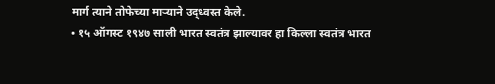मार्ग त्याने तोफेच्या माऱ्याने उद्ध्वस्त केले.
• १५ ऑगस्ट १९४७ साली भारत स्वतंत्र झाल्यावर हा किल्ला स्वतंत्र भारत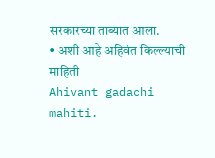सरकारच्या ताब्यात आला.
• अशी आहे अहिवंत किल्ल्याची माहिती
Ahivant gadachi mahiti.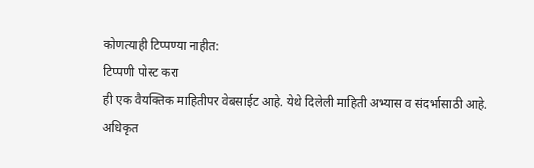कोणत्याही टिप्पण्या नाहीत:
टिप्पणी पोस्ट करा
ही एक वैयक्तिक माहितीपर वेबसाईट आहे. येथे दिलेली माहिती अभ्यास व संदर्भासाठी आहे.
अधिकृत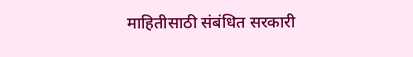माहितीसाठी संबंधित सरकारी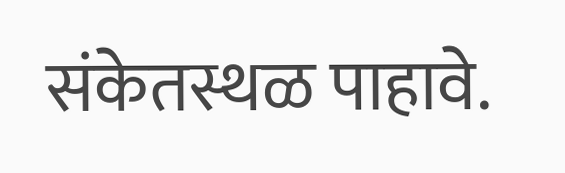संकेतस्थळ पाहावे.